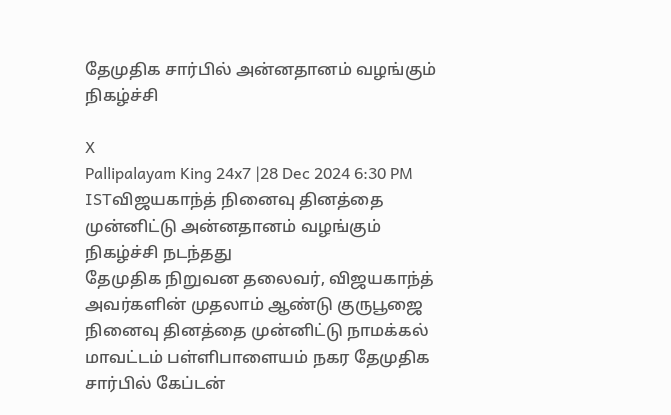தேமுதிக சார்பில் அன்னதானம் வழங்கும் நிகழ்ச்சி

X
Pallipalayam King 24x7 |28 Dec 2024 6:30 PM ISTவிஜயகாந்த் நினைவு தினத்தை முன்னிட்டு அன்னதானம் வழங்கும் நிகழ்ச்சி நடந்தது
தேமுதிக நிறுவன தலைவர், விஜயகாந்த் அவர்களின் முதலாம் ஆண்டு குருபூஜை நினைவு தினத்தை முன்னிட்டு நாமக்கல் மாவட்டம் பள்ளிபாளையம் நகர தேமுதிக சார்பில் கேப்டன்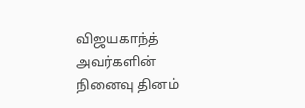விஜயகாந்த் அவர்களின் நினைவு தினம்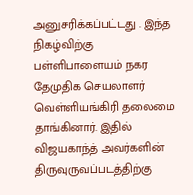அனுசரிக்கப்பட்டது . இந்த நிகழ்விற்கு பள்ளிபாளையம் நகர தேமுதிக செயலாளர் வெள்ளியங்கிரி தலைமை தாங்கினார். இதில் விஜயகாந்த் அவர்களின் திருவுருவப்படத்திற்கு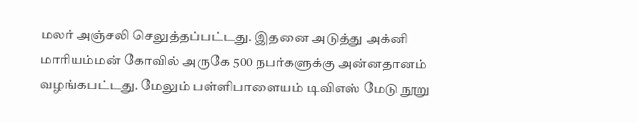மலர் அஞ்சலி செலுத்தப்பட்டது. இதனை அடுத்து அக்னி மாரியம்மன் கோவில் அருகே 500 நபர்களுக்கு அன்னதானம் வழங்கபட்டது. மேலும் பள்ளிபாளையம் டிவிஎஸ் மேடு நூறு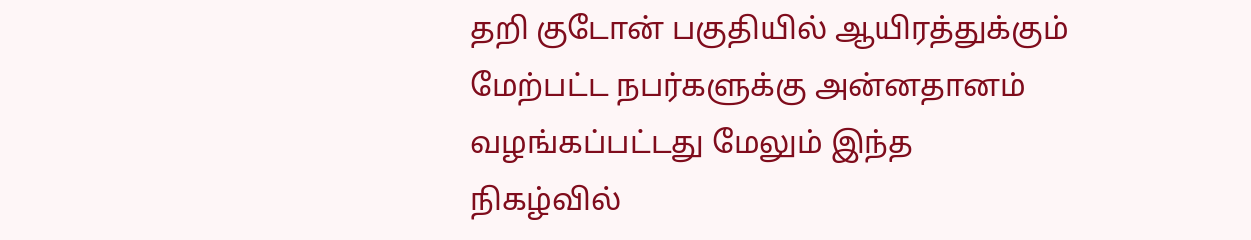தறி குடோன் பகுதியில் ஆயிரத்துக்கும் மேற்பட்ட நபர்களுக்கு அன்னதானம் வழங்கப்பட்டது மேலும் இந்த நிகழ்வில்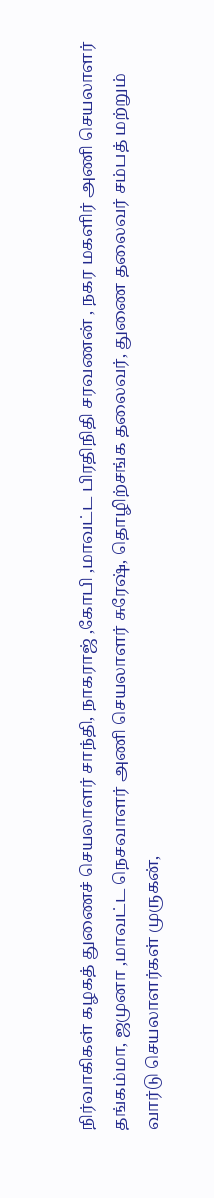நிர்வாகிகள் கழகத் துணைச் செயலாளர் சாந்தி, நாகராஜ் ,கோபி ,மாவட்ட பிரதிநிதி சரவணன் , நகர மகளிர் அணி செயலாளர் தங்கம்மா, ஜமுனா ,மாவட்ட நெசவாளர் அணி செயலாளர் சுரேஷ், தொழிற்சங்க தலைவர், துணை தலைவர் சம்பத் மற்றும் வார்டு செயலாளர்கள் முருகன்,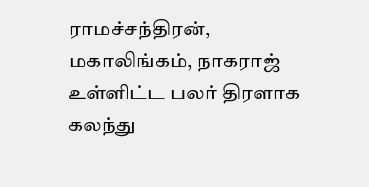ராமச்சந்திரன், மகாலிங்கம், நாகராஜ் உள்ளிட்ட பலர் திரளாக கலந்து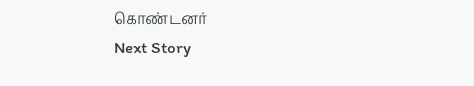கொண்டனர்
Next Story